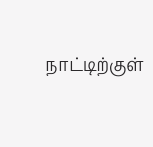நாட்டிற்குள்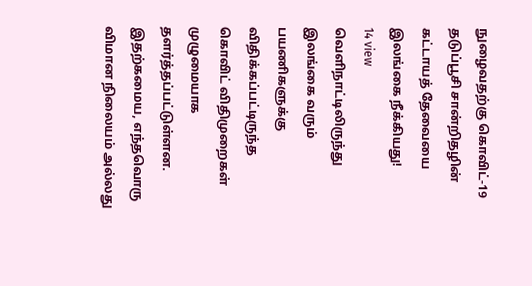நுழைவதற்கு கொவிட்-19 தடுப்பூசி சான்றிதழின் கட்டாயத் தேவையை இலங்கை நீக்கியது!
14 view
வெளிநாட்டிலிருந்து இலங்கை வரும் பயணிகளுக்கு விதிக்கப்பட்டிருந்த கொவிட் விதிமுறைகள் முழுமையாக தளர்த்தப்பட்டுள்ளன. இதற்கமைய, எந்தவொரு விமான நிலையம் அல்லது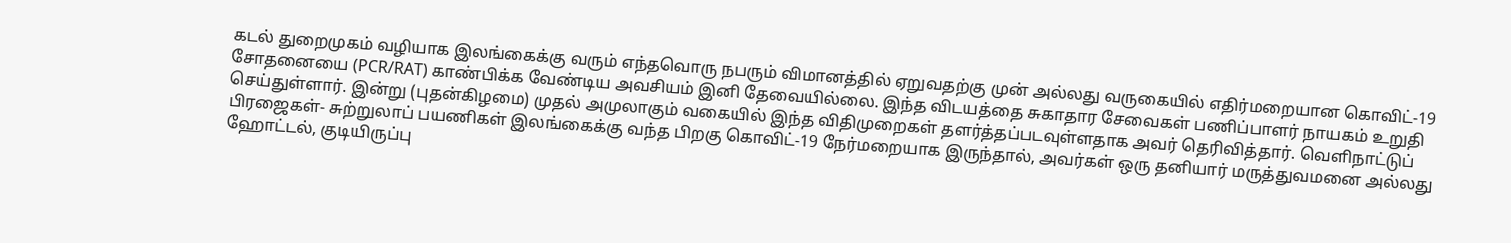கடல் துறைமுகம் வழியாக இலங்கைக்கு வரும் எந்தவொரு நபரும் விமானத்தில் ஏறுவதற்கு முன் அல்லது வருகையில் எதிர்மறையான கொவிட்-19 சோதனையை (PCR/RAT) காண்பிக்க வேண்டிய அவசியம் இனி தேவையில்லை. இந்த விடயத்தை சுகாதார சேவைகள் பணிப்பாளர் நாயகம் உறுதி செய்துள்ளார். இன்று (புதன்கிழமை) முதல் அமுலாகும் வகையில் இந்த விதிமுறைகள் தளர்த்தப்படவுள்ளதாக அவர் தெரிவித்தார். வெளிநாட்டுப் பிரஜைகள்- சுற்றுலாப் பயணிகள் இலங்கைக்கு வந்த பிறகு கொவிட்-19 நேர்மறையாக இருந்தால், அவர்கள் ஒரு தனியார் மருத்துவமனை அல்லது ஹோட்டல், குடியிருப்பு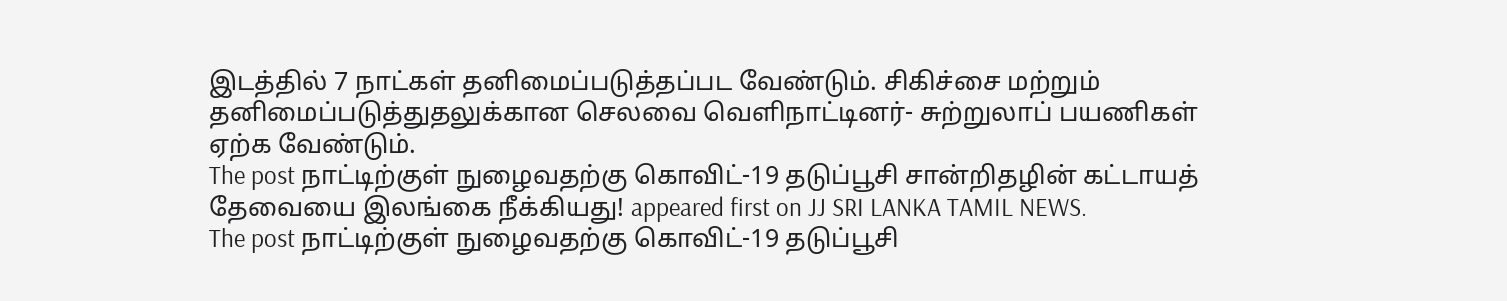இடத்தில் 7 நாட்கள் தனிமைப்படுத்தப்பட வேண்டும். சிகிச்சை மற்றும் தனிமைப்படுத்துதலுக்கான செலவை வெளிநாட்டினர்- சுற்றுலாப் பயணிகள் ஏற்க வேண்டும்.
The post நாட்டிற்குள் நுழைவதற்கு கொவிட்-19 தடுப்பூசி சான்றிதழின் கட்டாயத் தேவையை இலங்கை நீக்கியது! appeared first on JJ SRI LANKA TAMIL NEWS.
The post நாட்டிற்குள் நுழைவதற்கு கொவிட்-19 தடுப்பூசி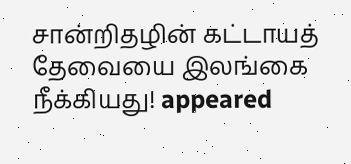சான்றிதழின் கட்டாயத் தேவையை இலங்கை நீக்கியது! appeared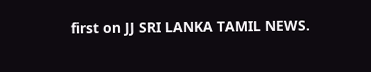first on JJ SRI LANKA TAMIL NEWS.